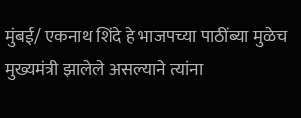मुंबई/ एकनाथ शिंदे हे भाजपच्या पाठींब्या मुळेच मुख्यमंत्री झालेले असल्याने त्यांना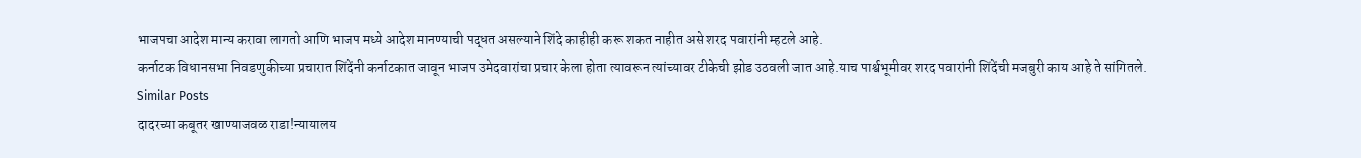भाजपचा आदेश मान्य करावा लागतो आणि भाजप मध्ये आदेश मानण्याची पद्धत असल्याने शिंदे काहीही करू शकत नाहीत असे शरद पवारांनी म्हटले आहे.
कर्नाटक विधानसभा निवडणुकीच्या प्रचारात शिंदेंनी कर्नाटकात जावून भाजप उमेदवारांचा प्रचार केला होता त्यावरून त्यांच्यावर टीकेची झोड उठवली जात आहे.याच पार्श्वभूमीवर शरद पवारांनी शिंदेंची मजबुरी काय आहे ते सांगितले.
Similar Posts
दादरच्या कबूतर खाण्याजवळ राडा!न्यायालय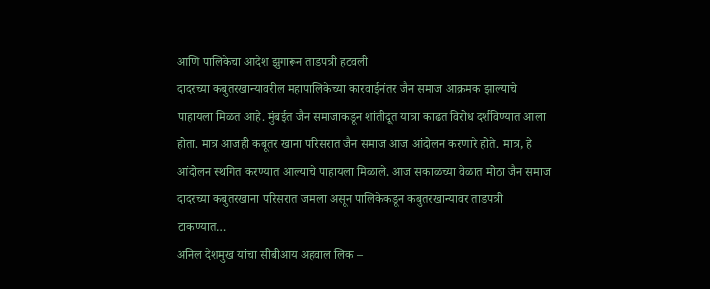आणि पालिकेचा आदेश झुगारून ताडपत्री हटवली
दादरच्या कबुतरखान्यावरील महापालिकेच्या कारवाईनंतर जैन समाज आक्रमक झाल्याचे पाहायला मिळत आहे. मुंबईत जैन समाजाकडून शांतीदूत यात्रा काढत विरोध दर्शविण्यात आला होता. मात्र आजही कबूतर खाना परिसरात जैन समाज आज आंदोलन करणारे होते. मात्र, हे आंदोलन स्थगित करण्यात आल्याचे पाहायला मिळाले. आज सकाळच्या वेळात मोठा जैन समाज दादरच्या कबुतरखाना परिसरात जमला असून पालिकेकडून कबुतरखान्यावर ताडपत्री टाकण्यात…
अनिल देशमुख यांचा सीबीआय अहवाल लिक –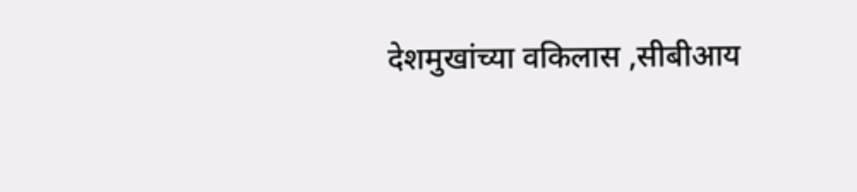देशमुखांच्या वकिलास ,सीबीआय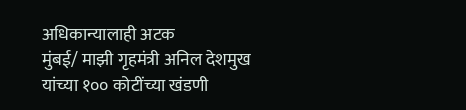अधिकान्यालाही अटक
मुंबई/ माझी गृहमंत्री अनिल देशमुख यांच्या १०० कोटींच्या खंडणी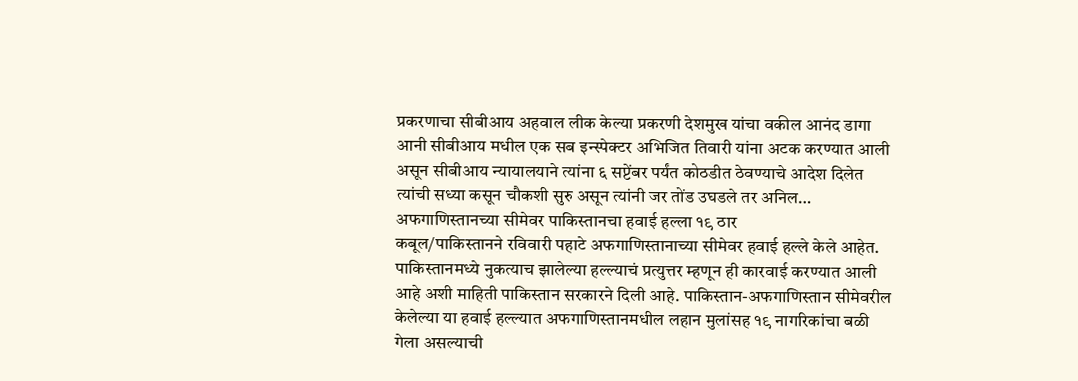प्रकरणाचा सीबीआय अहवाल लीक केल्या प्रकरणी देशमुख यांचा वकील आनंद डागा आनी सीबीआय मधील एक सब इन्स्पेक्टर अभिजित तिवारी यांना अटक करण्यात आली असून सीबीआय न्यायालयाने त्यांना ६ सप्टेंबर पर्यंत कोठडीत ठेवण्याचे आदेश दिलेत त्यांची सध्या कसून चौकशी सुरु असून त्यांनी जर तोंड उघडले तर अनिल…
अफगाणिस्तानच्या सीमेवर पाकिस्तानचा हवाई हल्ला १९ ठार
कबूल/पाकिस्तानने रविवारी पहाटे अफगाणिस्तानाच्या सीमेवर हवाई हल्ले केले आहेत. पाकिस्तानमध्ये नुकत्याच झालेल्या हल्ल्याचं प्रत्युत्तर म्हणून ही कारवाई करण्यात आली आहे अशी माहिती पाकिस्तान सरकारने दिली आहे. पाकिस्तान-अफगाणिस्तान सीमेवरील केलेल्या या हवाई हल्ल्यात अफगाणिस्तानमधील लहान मुलांसह १९ नागरिकांचा बळी गेला असल्याची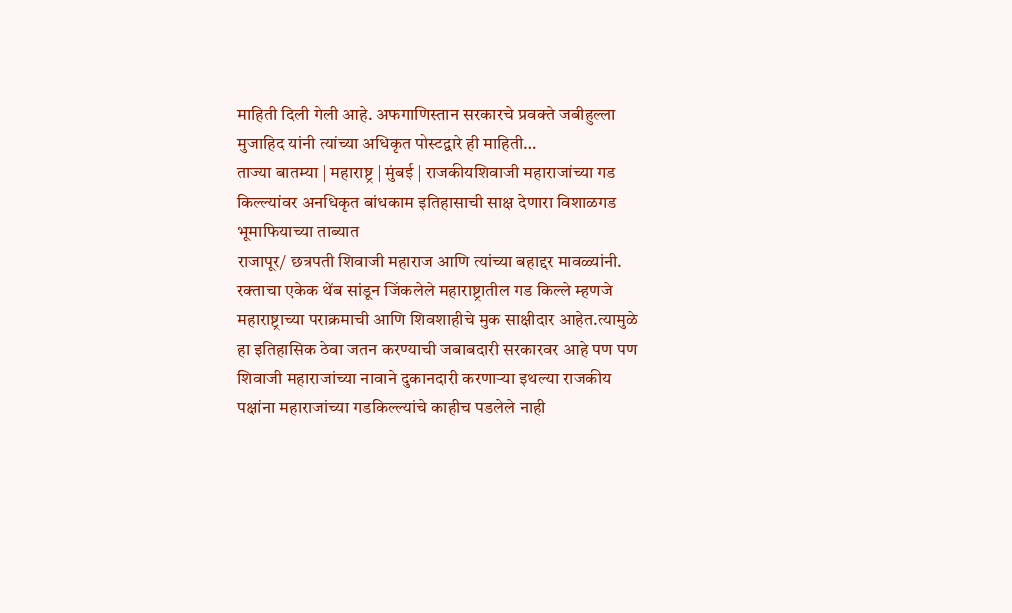माहिती दिली गेली आहे. अफगाणिस्तान सरकारचे प्रवक्ते जबीहुल्ला मुजाहिद यांनी त्यांच्या अधिकृत पोस्टद्वारे ही माहिती…
ताज्या बातम्या | महाराष्ट्र | मुंबई | राजकीयशिवाजी महाराजांच्या गड किल्ल्यांवर अनधिकृत बांधकाम इतिहासाची साक्ष देणारा विशाळगड भूमाफियाच्या ताब्यात
राजापूर/ छत्रपती शिवाजी महाराज आणि त्यांच्या बहाद्दर मावळ्यांनी. रक्ताचा एकेक थेंब सांडून जिंकलेले महाराष्ट्रातील गड किल्ले म्हणजे महाराष्ट्राच्या पराक्रमाची आणि शिवशाहीचे मुक साक्षीदार आहेत.त्यामुळे हा इतिहासिक ठेवा जतन करण्याची जबाबदारी सरकारवर आहे पण पण शिवाजी महाराजांच्या नावाने दुकानदारी करणाऱ्या इथल्या राजकीय पक्षांना महाराजांच्या गडकिल्ल्यांचे काहीच पडलेले नाही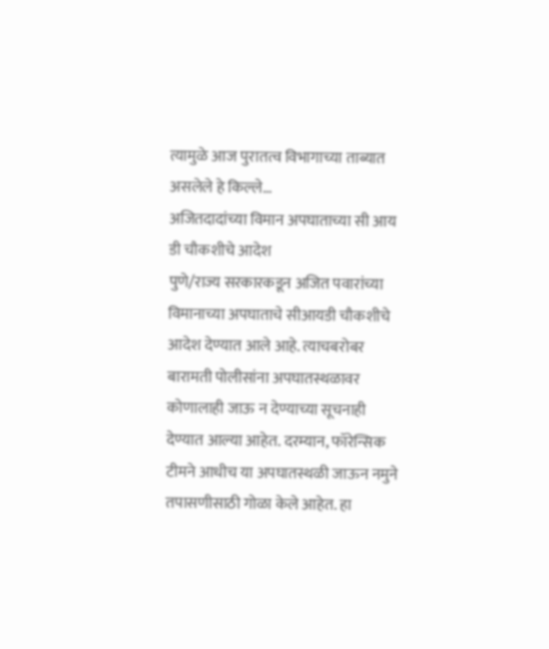त्यामुळे आज पुरातत्व विभागाच्या ताब्यात असलेले हे किल्ले…
अजितदादांच्या विमान अपघाताच्या सी आय डी चौकशीचे आदेश
पुणे/राज्य सरकारकडून अजित पवारांच्या विमानाच्या अपघाताचे सीआयडी चौकशीचे आदेश देण्यात आले आहे. त्याचबरोबर बारामती पोलीसांना अपघातस्थळावर कोणालाही जाऊ न देण्याच्या सूचनाही देण्यात आल्या आहेत. दरम्यान, फॉरेन्सिक टीमने आधीच या अपघातस्थळी जाऊन नमुने तपासणीसाठी गोळा केले आहेत. हा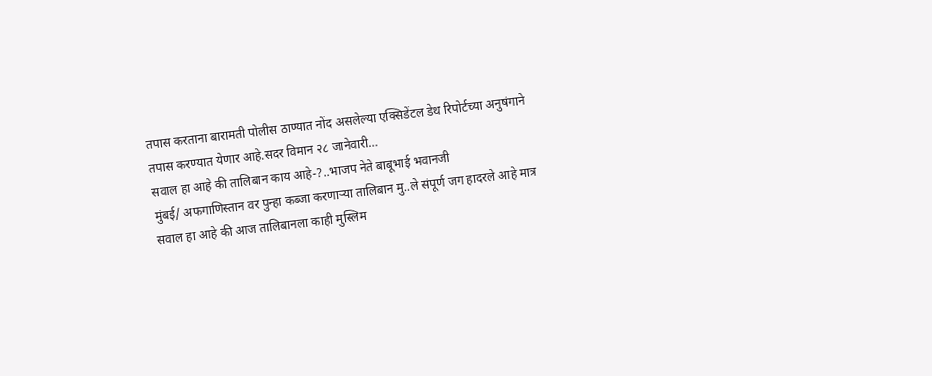तपास करताना बारामती पोलीस ठाण्यात नोंद असलेल्या एक्सिडेंटल डेथ रिपोर्टच्या अनुषंगाने तपास करण्यात येणार आहे.सदर विमान २८ जानेवारी…
सवाल हा आहे की तालिबान काय आहे-?..भाजप नेते बाबूभाई भवानजी
मुंबई/ अफगाणिस्तान वर पुन्हा कब्जा करणाऱ्या तालिबान मु..ले संपूर्ण जग हादरले आहे मात्र सवाल हा आहे की आज तालिबानला काही मुस्लिम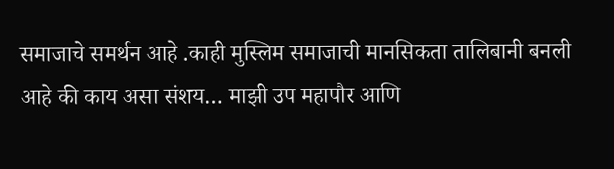समाजाचे समर्थन आहे .काही मुस्लिम समाजाची मानसिकता तालिबानी बनली आहे की काय असा संशय… माझी उप महापौर आणि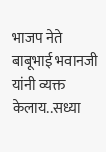भाजप नेते बाबूभाई भवानजी यांनी व्यक्त केलाय..सध्या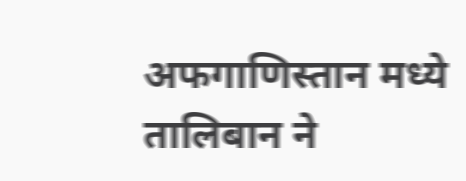अफगाणिस्तान मध्ये तालिबान ने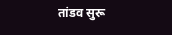तांडव सुरू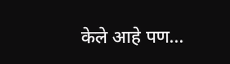केले आहे पण…